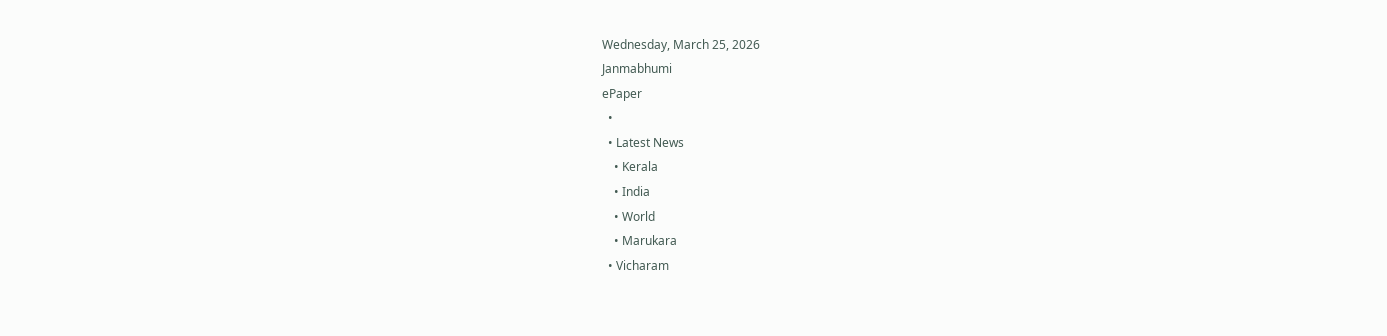Wednesday, March 25, 2026
Janmabhumi
ePaper
  •
  • Latest News
    • Kerala
    • India
    • World
    • Marukara
  • Vicharam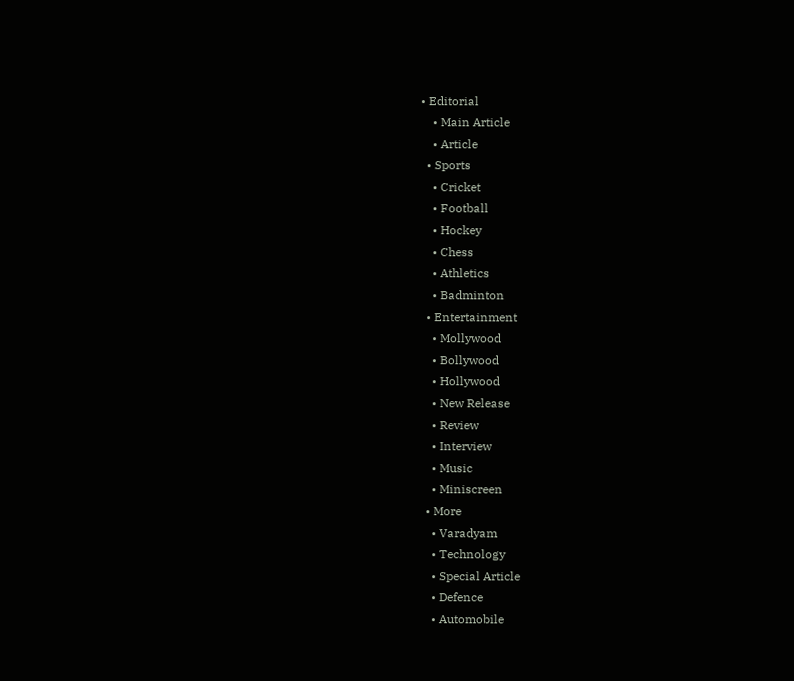• Editorial
    • Main Article
    • Article
  • Sports
    • Cricket
    • Football
    • Hockey
    • Chess
    • Athletics
    • Badminton
  • Entertainment
    • Mollywood
    • Bollywood
    • Hollywood
    • New Release
    • Review
    • Interview
    • Music
    • Miniscreen
  • More
    • Varadyam
    • Technology
    • Special Article
    • Defence
    • Automobile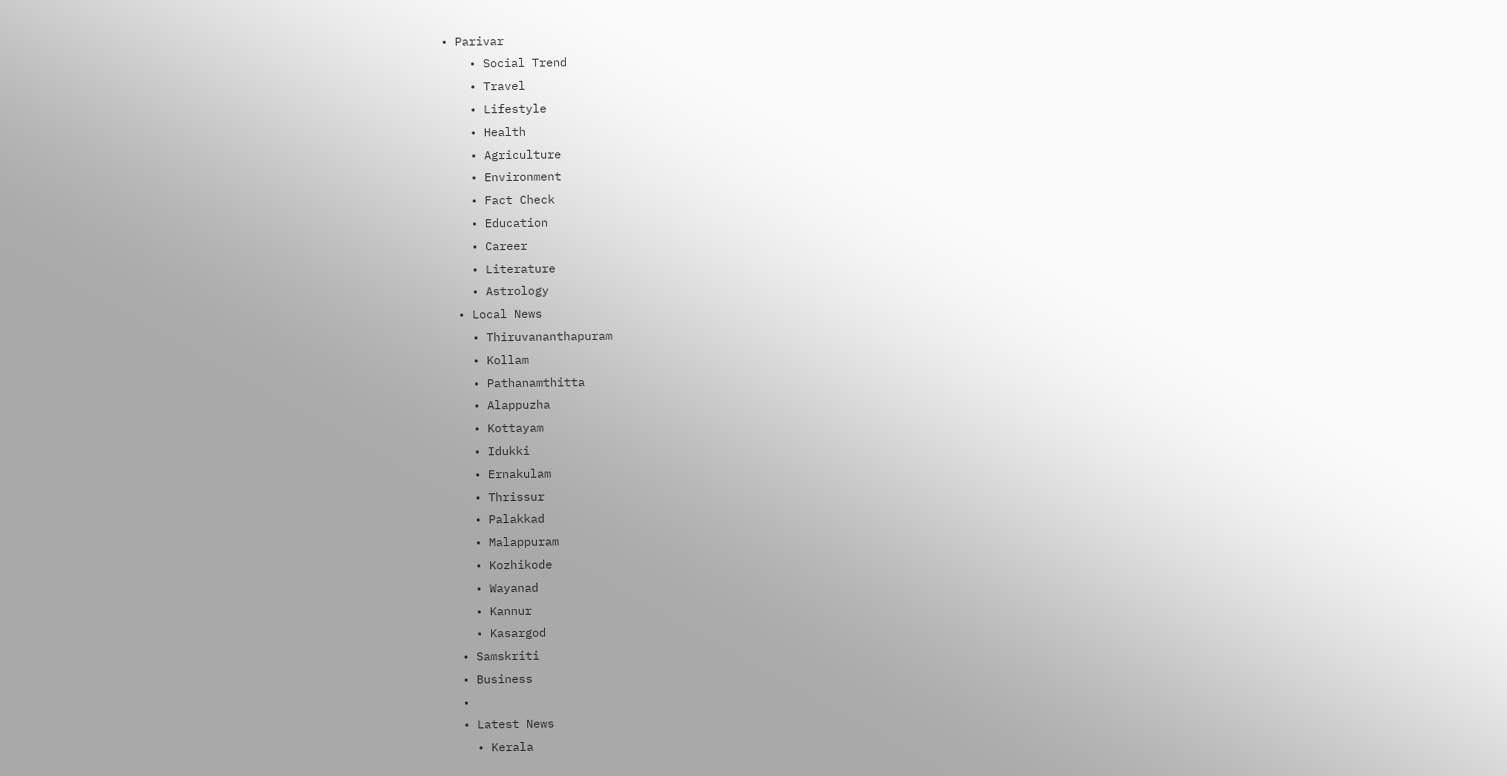• Parivar
    • Social Trend
    • Travel
    • Lifestyle
    • Health
    • Agriculture
    • Environment
    • Fact Check
    • Education
    • Career
    • Literature
    • Astrology
  • Local News
    • Thiruvananthapuram
    • Kollam
    • Pathanamthitta
    • Alappuzha
    • Kottayam
    • Idukki
    • Ernakulam
    • Thrissur
    • Palakkad
    • Malappuram
    • Kozhikode
    • Wayanad
    • Kannur
    • Kasargod
  • Samskriti
  • Business
  •
  • Latest News
    • Kerala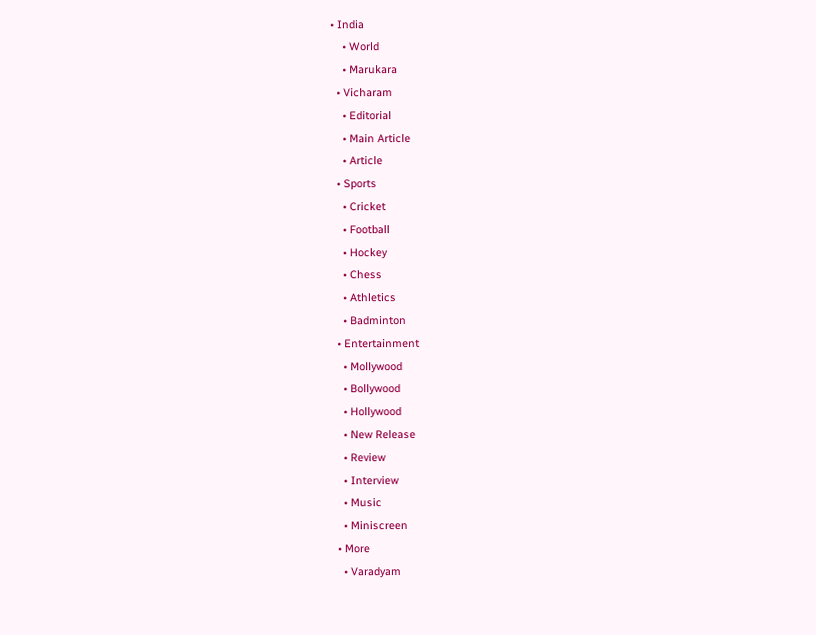• India
    • World
    • Marukara
  • Vicharam
    • Editorial
    • Main Article
    • Article
  • Sports
    • Cricket
    • Football
    • Hockey
    • Chess
    • Athletics
    • Badminton
  • Entertainment
    • Mollywood
    • Bollywood
    • Hollywood
    • New Release
    • Review
    • Interview
    • Music
    • Miniscreen
  • More
    • Varadyam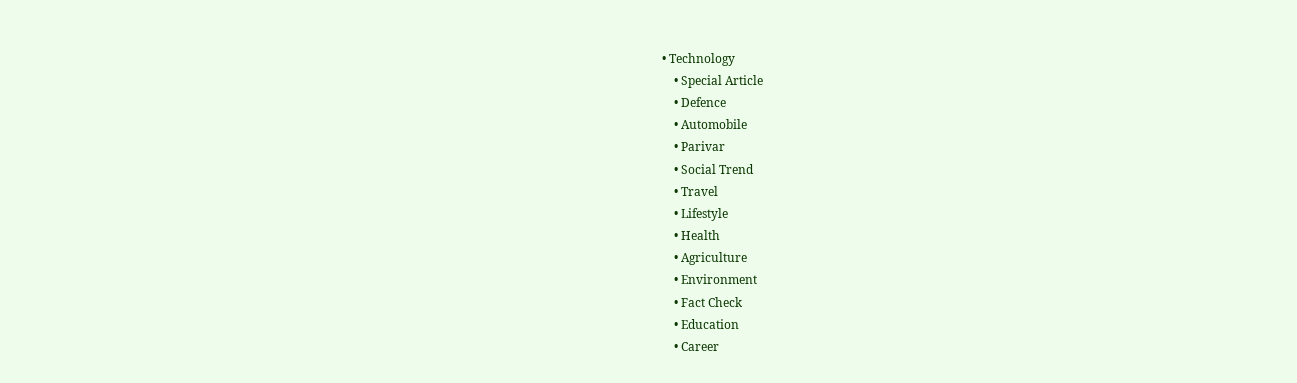• Technology
    • Special Article
    • Defence
    • Automobile
    • Parivar
    • Social Trend
    • Travel
    • Lifestyle
    • Health
    • Agriculture
    • Environment
    • Fact Check
    • Education
    • Career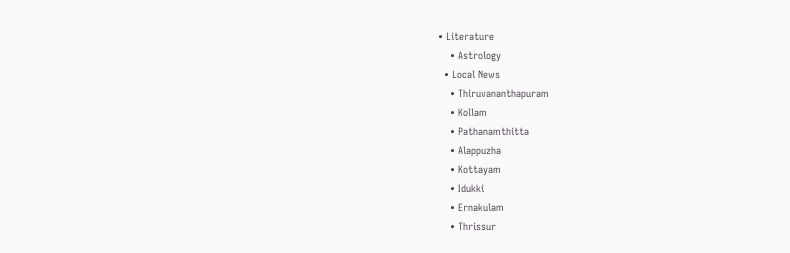• Literature
    • Astrology
  • Local News
    • Thiruvananthapuram
    • Kollam
    • Pathanamthitta
    • Alappuzha
    • Kottayam
    • Idukki
    • Ernakulam
    • Thrissur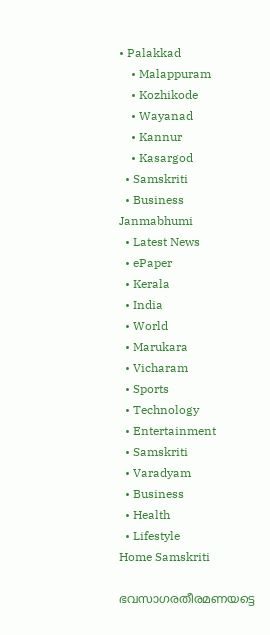• Palakkad
    • Malappuram
    • Kozhikode
    • Wayanad
    • Kannur
    • Kasargod
  • Samskriti
  • Business
Janmabhumi
  • Latest News
  • ePaper
  • Kerala
  • India
  • World
  • Marukara
  • Vicharam
  • Sports
  • Technology
  • Entertainment
  • Samskriti
  • Varadyam
  • Business
  • Health
  • Lifestyle
Home Samskriti

ഭവസാഗരതീരമണയട്ടെ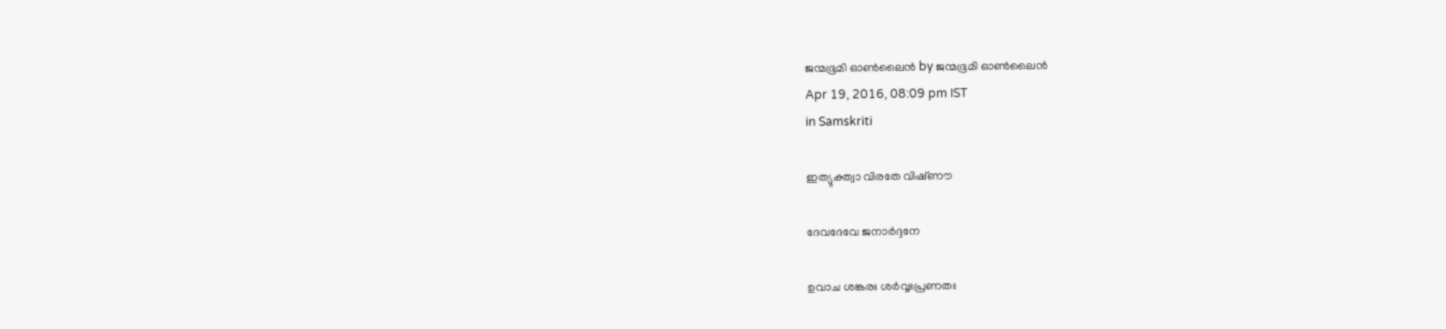ജന്മഭൂമി ഓണ്‍ലൈന്‍ by ജന്മഭൂമി ഓണ്‍ലൈന്‍
Apr 19, 2016, 08:09 pm IST
in Samskriti

ഇത്യുക്ത്വാ വിരതേ വിഷ്‌ണൗ

ദേവദേവേ ജനാര്‍ദ്ദനേ

ഉവാച ശങ്കരഃ ശര്‍വ്വഃപ്രണതഃ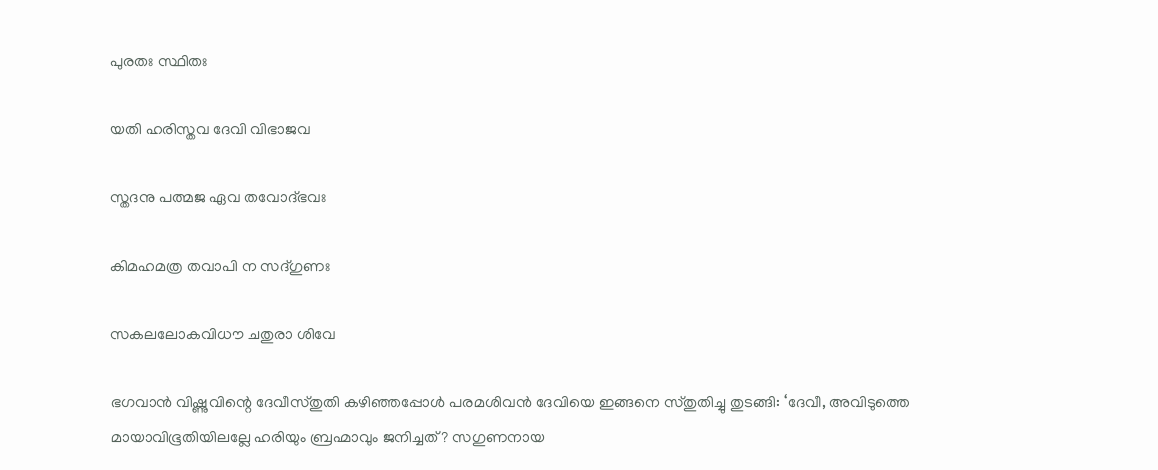പുരതഃ സ്ഥിതഃ

യതി ഹരിസ്തവ ദേവി വിഭാജവ

സ്തദനു പത്മജ ഏവ തവോദ്ഭവഃ

കിമഹമത്ര തവാപി ന സദ്ഗുണഃ

സകലലോകവിധൗ ചതുരാ ശിവേ

ഭഗവാന്‍ വിഷ്ണുവിന്റെ ദേവീസ്തുതി കഴിഞ്ഞപ്പോള്‍ പരമശിവന്‍ ദേവിയെ ഇങ്ങനെ സ്തുതിച്ചു തുടങ്ങി: ‘ദേവീ, അവിടുത്തെ മായാവിഭൂതിയിലല്ലേ ഹരിയും ബ്രഹ്മാവും ജനിച്ചത്? സഗുണനായ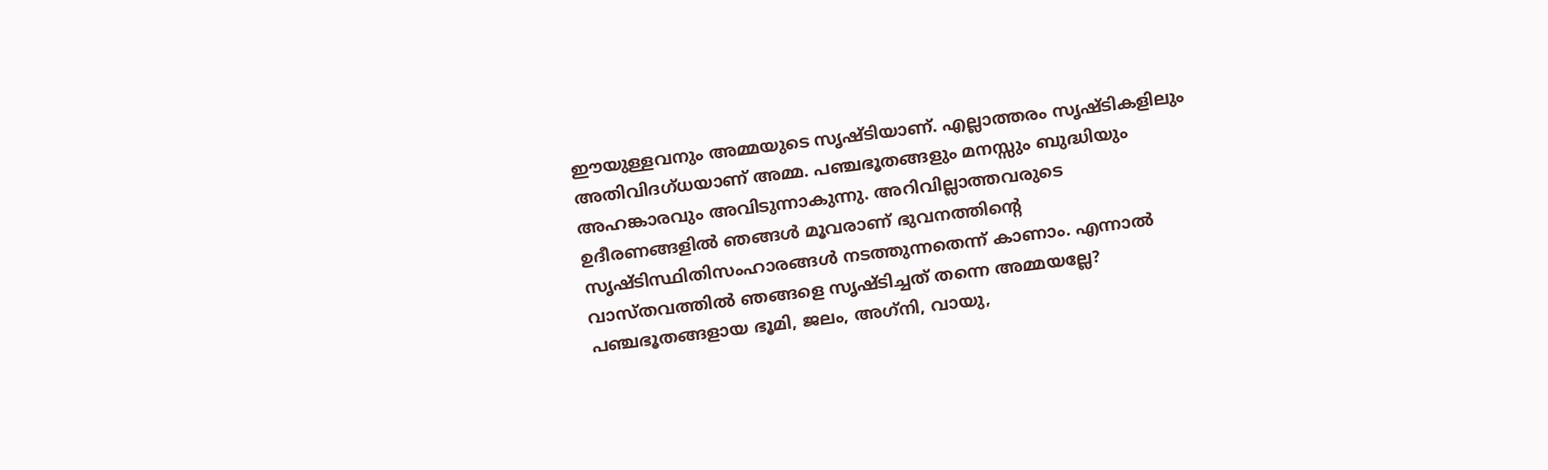ഈയുള്ളവനും അമ്മയുടെ സൃഷ്ടിയാണ്. എല്ലാത്തരം സൃഷ്ടികളിലും അതിവിദഗ്ധയാണ് അമ്മ. പഞ്ചഭൂതങ്ങളും മനസ്സും ബുദ്ധിയും അഹങ്കാരവും അവിടുന്നാകുന്നു. അറിവില്ലാത്തവരുടെ ഉദീരണങ്ങളില്‍ ഞങ്ങള്‍ മൂവരാണ് ഭുവനത്തിന്റെ സൃഷ്ടിസ്ഥിതിസംഹാരങ്ങള്‍ നടത്തുന്നതെന്ന് കാണാം. എന്നാല്‍ വാസ്തവത്തില്‍ ഞങ്ങളെ സൃഷ്ടിച്ചത് തന്നെ അമ്മയല്ലേ? പഞ്ചഭൂതങ്ങളായ ഭൂമി, ജലം, അഗ്‌നി, വായു,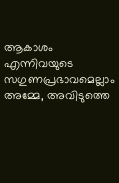ആകാശം എന്നിവയുടെ സഗുണപ്രഭാവമെല്ലാം അമ്മേ, അവിടുത്തെ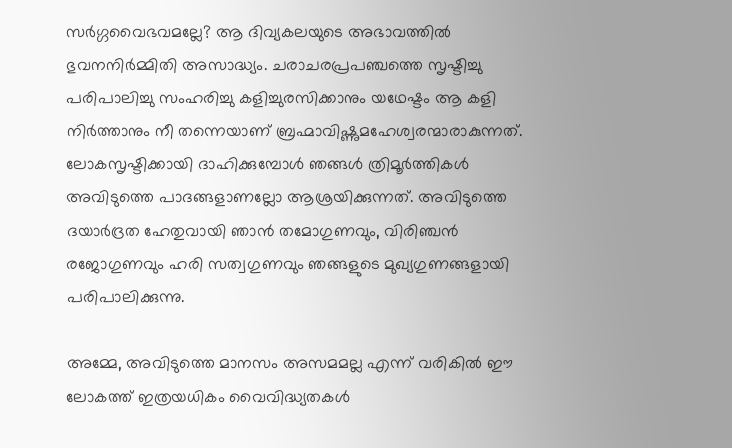സര്‍ഗ്ഗവൈഭവമല്ലേ? ആ ദിവ്യകലയുടെ അഭാവത്തില്‍ ഭുവനനിര്‍മ്മിതി അസാദ്ധ്യം. ചരാചരപ്രപഞ്ചത്തെ സൃഷ്ടിച്ചു പരിപാലിച്ചു സംഹരിച്ചു കളിച്ചുരസിക്കാനും യഥേഷ്ടം ആ കളി നിര്‍ത്താനും നീ തന്നെയാണ് ബ്രഹ്മാവിഷ്ണുമഹേശ്വരന്മാരാകുന്നത്. ലോകസൃഷ്ടിക്കായി ദാഹിക്കുമ്പോള്‍ ഞങ്ങള്‍ ത്രിമൂര്‍ത്തികള്‍ അവിടുത്തെ പാദങ്ങളാണല്ലോ ആശ്രയിക്കുന്നത്. അവിടുത്തെ ദയാര്‍ദ്രത ഹേതുവായി ഞാന്‍ തമോഗുണവും, വിരിഞ്ചന്‍ രജോഗുണവും ഹരി സത്വഗുണവും ഞങ്ങളുടെ മുഖ്യഗുണങ്ങളായി പരിപാലിക്കുന്നു.

അമ്മേ, അവിടുത്തെ മാനസം അസമമല്ല എന്ന് വരികില്‍ ഈ ലോകത്ത് ഇത്രയധികം വൈവിദ്ധ്യതകള്‍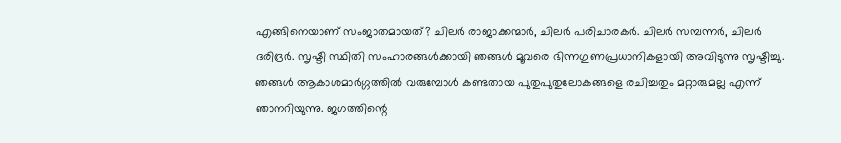എങ്ങിനെയാണ് സംജാതമായത്? ചിലര്‍ രാജാക്കന്മാര്‍, ചിലര്‍ പരിചാരകര്‍. ചിലര്‍ സമ്പന്നര്‍, ചിലര്‍ ദരിദ്രര്‍. സൃഷ്ടി സ്ഥിതി സംഹാരങ്ങള്‍ക്കായി ഞങ്ങള്‍ മൂവരെ ഭിന്നഗുണപ്രധാനികളായി അവിടുന്നു സൃഷ്ടിച്ചു. ഞങ്ങള്‍ ആകാശമാര്‍ഗ്ഗത്തില്‍ വരുമ്പോള്‍ കണ്ടതായ പുതുപുതുലോകങ്ങളെ രചിച്ചതും മറ്റാരുമല്ല എന്ന് ഞാനറിയുന്നു. ജഗത്തിന്റെ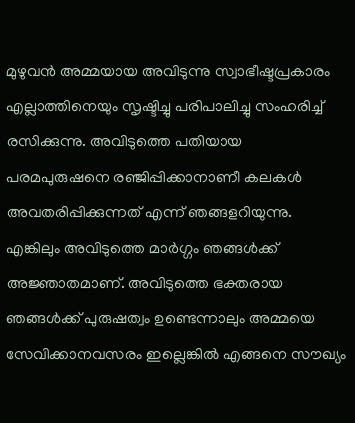മുഴുവന്‍ അമ്മയായ അവിടുന്നു സ്വാഭീഷ്ടപ്രകാരം എല്ലാത്തിനെയും സൃഷ്ടിച്ചു പരിപാലിച്ചു സംഹരിച്ച് രസിക്കുന്നു. അവിടുത്തെ പതിയായ പരമപുരുഷനെ രഞ്ജിപ്പിക്കാനാണീ കലകള്‍ അവതരിപ്പിക്കുന്നത് എന്ന് ഞങ്ങളറിയുന്നു. എങ്കിലും അവിടുത്തെ മാര്‍ഗ്ഗം ഞങ്ങള്‍ക്ക് അജ്ഞാതമാണ്. അവിടുത്തെ ഭക്തരായ ഞങ്ങള്‍ക്ക് പുരുഷത്വം ഉണ്ടെന്നാലും അമ്മയെ സേവിക്കാനവസരം ഇല്ലെങ്കില്‍ എങ്ങനെ സൗഖ്യം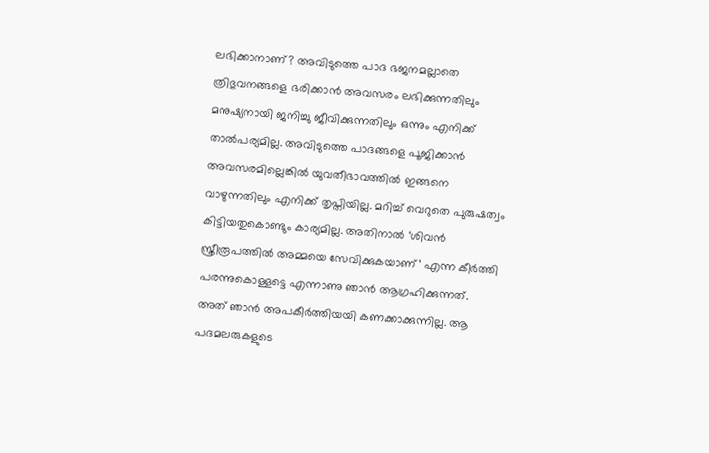ലഭിക്കാനാണ്? അവിടുത്തെ പാദ ഭജനമല്ലാതെ ത്രിഭുവനങ്ങളെ ഭരിക്കാന്‍ അവസരം ലഭിക്കുന്നതിലും മനുഷ്യനായി ജനിച്ചു ജീവിക്കുന്നതിലും ഒന്നും എനിക്ക് താല്‍പര്യമില്ല. അവിടുത്തെ പാദങ്ങളെ പൂജിക്കാന്‍ അവസരമില്ലെങ്കില്‍ യുവതീഭാവത്തില്‍ ഇങ്ങനെ വാഴുന്നതിലും എനിക്ക് തൃപ്തിയില്ല. മറിച്ച് വെറുതെ പുരുഷത്വം കിട്ടിയതുകൊണ്ടും കാര്യമില്ല. അതിനാല്‍ ‘ശിവന്‍ സ്ത്രീരൂപത്തില്‍ അമ്മയെ സേവിക്കുകയാണ്’ എന്ന കീര്‍ത്തി പരന്നുകൊള്ളട്ടെ എന്നാണു ഞാന്‍ ആഗ്രഹിക്കുന്നത്. അത് ഞാന്‍ അപകീര്‍ത്തിയയി കണക്കാക്കുന്നില്ല. ആ പദമലരുകളുടെ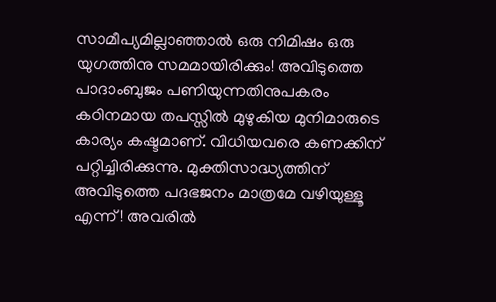സാമീപ്യമില്ലാഞ്ഞാല്‍ ഒരു നിമിഷം ഒരു യുഗത്തിനു സമമായിരിക്കും! അവിടുത്തെ പാദാംബുജം പണിയുന്നതിനുപകരം കഠിനമായ തപസ്സില്‍ മുഴുകിയ മുനിമാരുടെ കാര്യം കഷ്ടമാണ്. വിധിയവരെ കണക്കിന് പറ്റിച്ചിരിക്കുന്നു. മുക്തിസാദ്ധ്യത്തിന് അവിടുത്തെ പദഭജനം മാത്രമേ വഴിയുള്ളൂ എന്ന്! അവരില്‍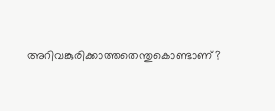അറിവങ്കുരിക്കാത്തതെന്തുകൊണ്ടാണ്?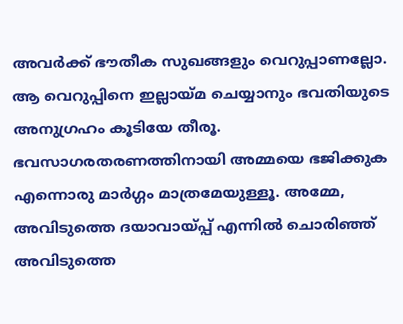അവര്‍ക്ക് ഭൗതീക സുഖങ്ങളും വെറുപ്പാണല്ലോ. ആ വെറുപ്പിനെ ഇല്ലായ്‌മ ചെയ്യാനും ഭവതിയുടെ അനുഗ്രഹം കൂടിയേ തീരൂ. ഭവസാഗരതരണത്തിനായി അമ്മയെ ഭജിക്കുക എന്നൊരു മാര്‍ഗ്ഗം മാത്രമേയുള്ളൂ. അമ്മേ, അവിടുത്തെ ദയാവായ്‌പ്പ് എന്നില്‍ ചൊരിഞ്ഞ് അവിടുത്തെ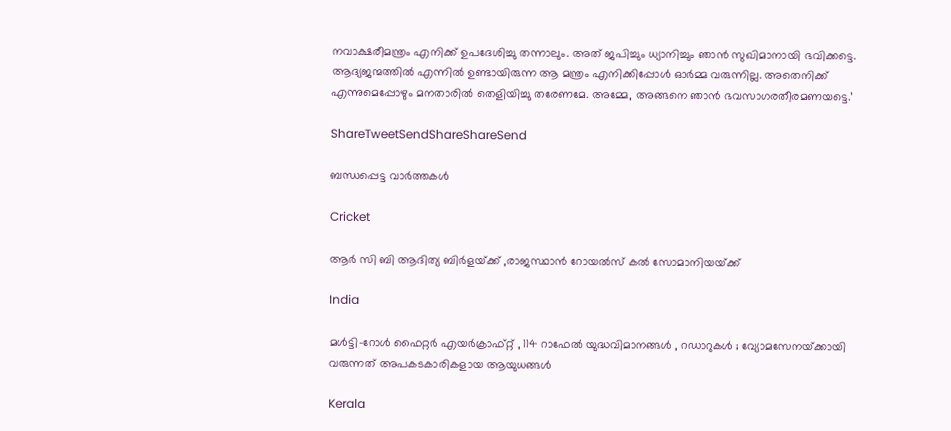നവാക്ഷരീമന്ത്രം എനിക്ക് ഉപദേശിച്ചു തന്നാലും. അത് ജപിച്ചും ധ്യാനിച്ചും ഞാന്‍ സുഖിമാനായി ഭവിക്കട്ടെ. ആദ്യജന്മത്തില്‍ എന്നില്‍ ഉണ്ടായിരുന്ന ആ മന്ത്രം എനിക്കിപ്പോള്‍ ഓര്‍മ്മ വരുന്നില്ല. അതെനിക്ക് എന്നുമെപ്പോഴും മനതാരില്‍ തെളിയിച്ചു തരേണമേ. അമ്മേ, അങ്ങനെ ഞാന്‍ ഭവസാഗരതീരമണയട്ടെ.’

ShareTweetSendShareShareSend

ബന്ധപ്പെട്ട വാര്‍ത്തകള്‍

Cricket

ആര്‍ സി ബി ആദിത്യ ബിര്‍ളയ്‌ക്ക് ,രാജസ്ഥാന്‍ റോയല്‍സ് കല്‍ സോമാനിയയ്‌ക്ക്

India

മൾട്ടി-റോൾ ഫൈറ്റർ എയർക്രാഫ്റ്റ് , 114 റാഫേൽ യുദ്ധവിമാനങ്ങൾ , റഡാറുകൾ ; വ്യോമസേനയ്‌ക്കായി വരുന്നത് അപകടകാരികളായ ആയുധങ്ങൾ

Kerala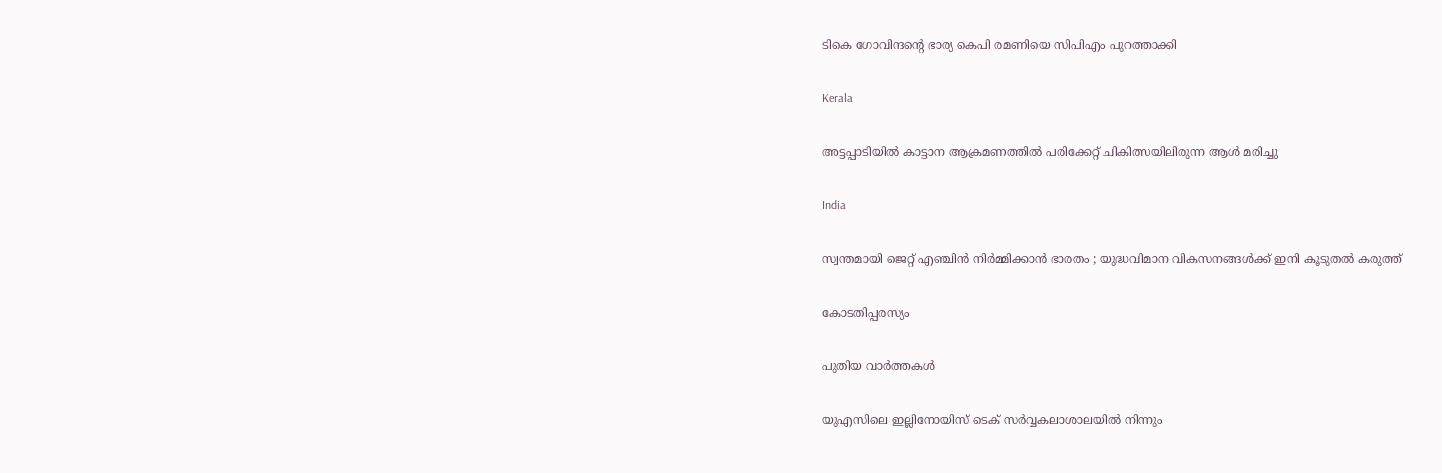ടികെ ഗോവിന്ദന്റെ ഭാര്യ കെപി രമണിയെ സിപിഎം പുറത്താക്കി

Kerala

അട്ടപ്പാടിയില്‍ കാട്ടാന ആക്രമണത്തില്‍ പരിക്കേറ്റ് ചികിത്സയിലിരുന്ന ആള്‍ മരിച്ചു

India

സ്വന്തമായി ജെറ്റ് എഞ്ചിൻ നിർമ്മിക്കാൻ ഭാരതം ; യുദ്ധവിമാന വികസനങ്ങൾക്ക് ഇനി കൂടുതൽ കരുത്ത്

കോടതിപ്പരസ്യം

പുതിയ വാര്‍ത്തകള്‍

യുഎസിലെ ഇല്ലിനോയിസ് ടെക് സര്‍വ്വകലാശാലയില്‍ നിന്നും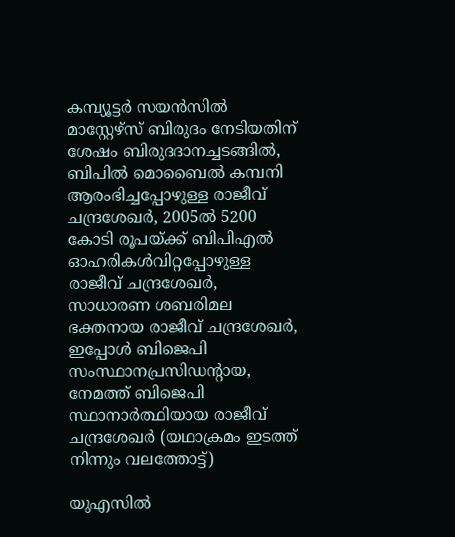കമ്പ്യൂട്ടര്‍ സയന്‍സില്‍ മാസ്റ്റേഴ്സ് ബിരുദം നേടിയതിന് ശേഷം ബിരുദദാനച്ചടങ്ങില്‍, ബിപില്‍ മൊബൈല്‍ കമ്പനി ആരംഭിച്ചപ്പോഴുള്ള രാജീവ് ചന്ദ്രശേഖര്‍, 2005ല്‍ 5200 കോടി രൂപയ്ക്ക് ബിപിഎല്‍ ഓഹരികള്‍വിറ്റപ്പോഴുള്ള രാജീവ് ചന്ദ്രശേഖര്‍, സാധാരണ ശബരിമല ഭക്തനായ രാജീവ് ചന്ദ്രശേഖര്‍, ഇപ്പോള്‍ ബിജെപി സംസ്ഥാനപ്രസിഡന്‍റായ, നേമത്ത് ബിജെപി സ്ഥാനാര്‍ത്ഥിയായ രാജീവ് ചന്ദ്രശേഖര്‍ (യഥാക്രമം ഇടത്ത് നിന്നും വലത്തോട്ട്)

യുഎസില്‍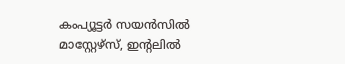കംപ്യൂട്ടര്‍ സയന്‍സില്‍ മാസ്റ്റേഴ്സ്, ഇന്‍റലില്‍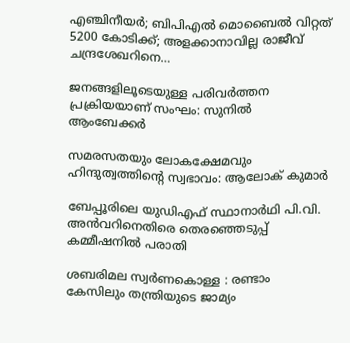എഞ്ചിനീയര്‍; ബിപിഎല്‍ മൊബൈല്‍ വിറ്റത് 5200 കോടിക്ക്; അളക്കാനാവില്ല രാജീവ് ചന്ദ്രശേഖറിനെ…

ജനങ്ങളിലൂടെയുള്ള പരിവര്‍ത്തന പ്രക്രിയയാണ് സംഘം: സുനില്‍ ആംബേക്കര്‍

സമരസതയും ലോകക്ഷേമവും ഹിന്ദുത്വത്തിന്റെ സ്വഭാവം: ആലോക് കുമാര്‍

ബേപ്പൂരിലെ യുഡിഎഫ് സ്ഥാനാര്‍ഥി പി.വി. അന്‍വറിനെതിരെ തെരഞ്ഞെടുപ്പ് കമ്മീഷനില്‍ പരാതി

ശബരിമല സ്വര്‍ണകൊള്ള : രണ്ടാം കേസിലും തന്ത്രിയുടെ ജാമ്യം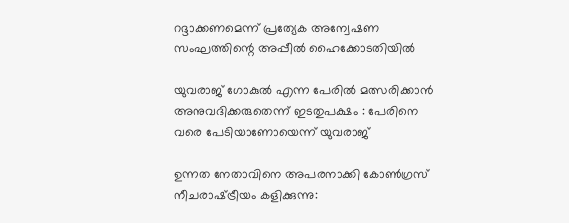റദ്ദാക്കണമെന്ന് പ്രത്യേക അന്വേഷണ സംഘത്തിന്റെ അപ്പീല്‍ ഹൈക്കോടതിയില്‍

യുവരാജ് ഗോകുൽ എന്ന പേരിൽ മത്സരിക്കാൻ അനുവദിക്കരുതെന്ന് ഇടതുപക്ഷം : പേരിനെ വരെ പേടിയാണോയെന്ന് യുവരാജ്

ഉന്നത നേതാവിനെ അപരനാക്കി കോൺഗ്രസ് നീചരാഷ്‌ട്രീയം കളിക്കുന്നു: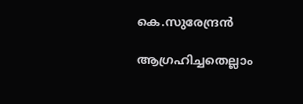കെ.സുരേന്ദ്രൻ

ആഗ്രഹിച്ചതെല്ലാം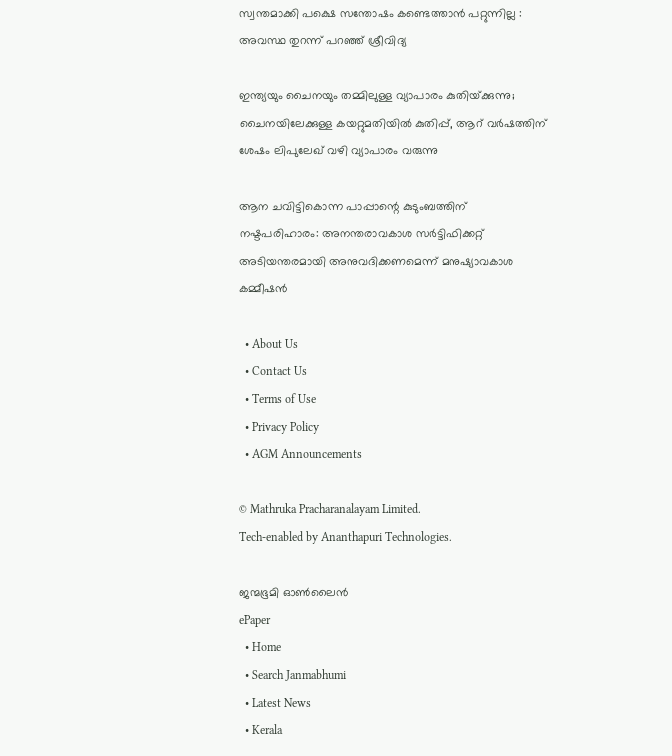സ്വന്തമാക്കി പക്ഷെ സന്തോഷം കണ്ടെത്താൻ പറ്റുന്നില്ല : അവസ്ഥ തുറന്ന് പറഞ്ഞ് ശ്രീവിദ്യ

ഇന്ത്യയും ചൈനയും തമ്മിലുള്ള വ്യാപാരം കുതിയ്‌ക്കുന്നു; ചൈനയിലേക്കുള്ള കയറ്റുമതിയില്‍ കുതിപ്പ്, ആറ് വര്‍ഷത്തിന് ശേഷം ലിപുലേഖ് വഴി വ്യാപാരം വരുന്നു

ആന ചവിട്ടികൊന്ന പാപ്പാന്റെ കുടുംബത്തിന് നഷ്ടപരിഹാരം: അനന്തരാവകാശ സര്‍ട്ടിഫിക്കറ്റ് അടിയന്തരമായി അനുവദിക്കണമെന്ന് മനുഷ്യാവകാശ കമ്മീഷന്‍

  • About Us
  • Contact Us
  • Terms of Use
  • Privacy Policy
  • AGM Announcements

© Mathruka Pracharanalayam Limited.
Tech-enabled by Ananthapuri Technologies.

ജന്മഭൂമി ഓണ്‍ലൈന്‍
ePaper
  • Home
  • Search Janmabhumi
  • Latest News
  • Kerala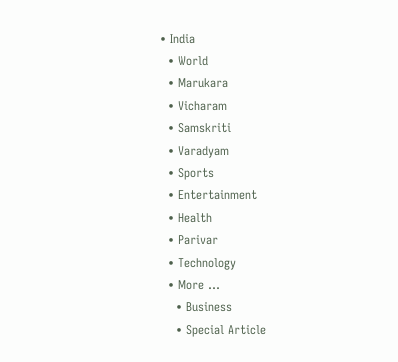• India
  • World
  • Marukara
  • Vicharam
  • Samskriti
  • Varadyam
  • Sports
  • Entertainment
  • Health
  • Parivar
  • Technology
  • More …
    • Business
    • Special Article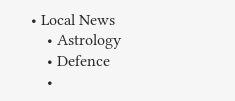• Local News
    • Astrology
    • Defence
    •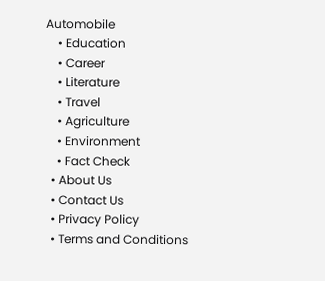Automobile
    • Education
    • Career
    • Literature
    • Travel
    • Agriculture
    • Environment
    • Fact Check
  • About Us
  • Contact Us
  • Privacy Policy
  • Terms and Conditions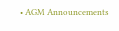• AGM Announcements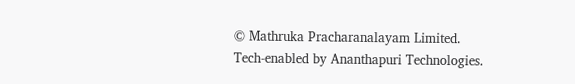© Mathruka Pracharanalayam Limited.
Tech-enabled by Ananthapuri Technologies.